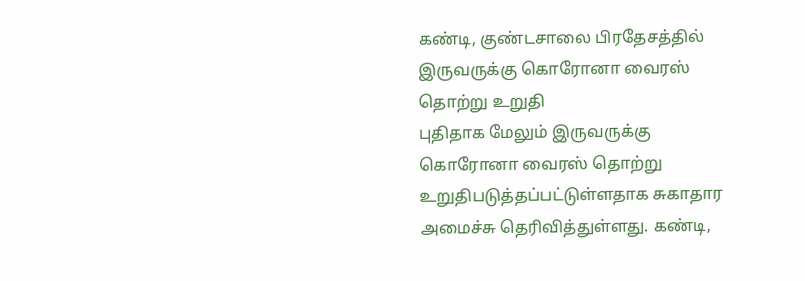கண்டி, குண்டசாலை பிரதேசத்தில் இருவருக்கு கொரோனா வைரஸ் தொற்று உறுதி
புதிதாக மேலும் இருவருக்கு கொரோனா வைரஸ் தொற்று உறுதிபடுத்தப்பட்டுள்ளதாக சுகாதார அமைச்சு தெரிவித்துள்ளது. கண்டி,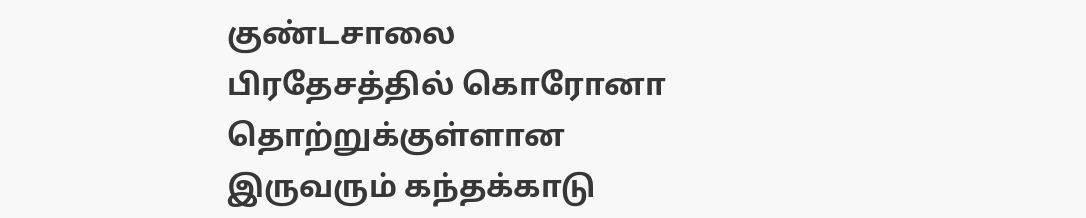குண்டசாலை பிரதேசத்தில் கொரோனா தொற்றுக்குள்ளான இருவரும் கந்தக்காடு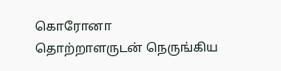கொரோனா தொற்றாளருடன் நெருங்கிய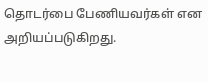தொடர்பை பேணியவர்கள் என அறியப்படுகிறது.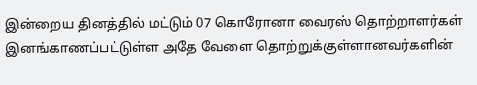இன்றைய தினத்தில் மட்டும் 07 கொரோனா வைரஸ் தொற்றாளர்கள் இனங்காணப்பட்டுள்ள அதே வேளை தொற்றுக்குள்ளானவர்களின்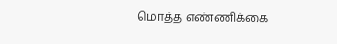மொத்த எண்ணிக்கை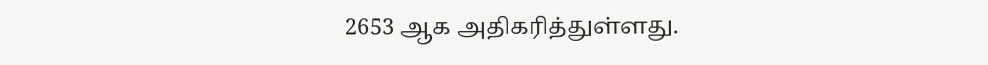2653 ஆக அதிகரித்துள்ளது.